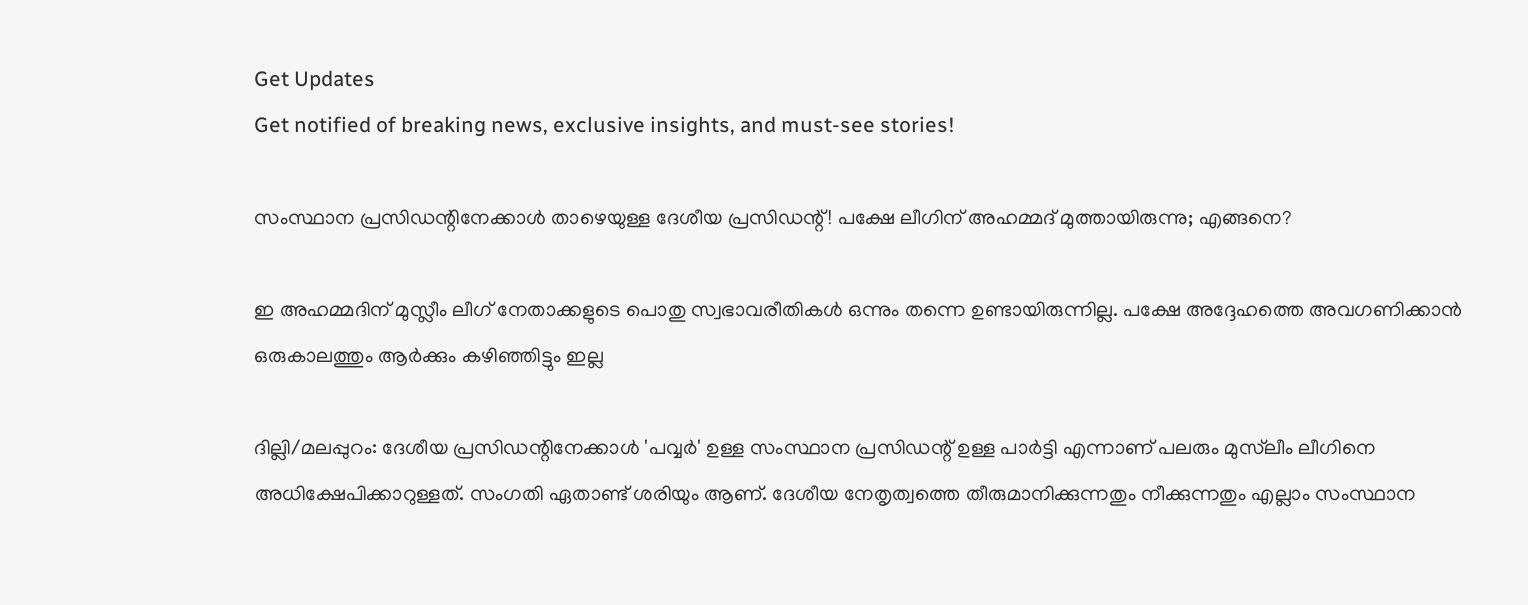Get Updates
Get notified of breaking news, exclusive insights, and must-see stories!

സംസ്ഥാന പ്രസിഡന്റിനേക്കാള്‍ താഴെയുള്ള ദേശീയ പ്രസിഡന്റ്! പക്ഷേ ലീഗിന് അഹമ്മദ് മുത്തായിരുന്നു; എങ്ങനെ?

ഇ അഹമ്മദിന് മുസ്ലീം ലീഗ് നേതാക്കളുടെ പൊതു സ്വഭാവരീതികള്‍ ഒന്നും തന്നെ ഉണ്ടായിരുന്നില്ല. പക്ഷേ അദ്ദേഹത്തെ അവഗണിക്കാന്‍ ഒരുകാലത്തും ആര്‍ക്കും കഴിഞ്ഞിട്ടും ഇല്ല

ദില്ലി/മലപ്പുറം: ദേശീയ പ്രസിഡന്റിനേക്കാള്‍ 'പവ്വര്‍' ഉള്ള സംസ്ഥാന പ്രസിഡന്റ് ഉള്ള പാര്‍ട്ടി എന്നാണ് പലരും മുസ്‌ലീം ലീഗിനെ അധിക്ഷേപിക്കാറുള്ളത്. സംഗതി ഏതാണ്ട് ശരിയും ആണ്. ദേശീയ നേതൃത്വത്തെ തീരുമാനിക്കുന്നതും നീക്കുന്നതും എല്ലാം സംസ്ഥാന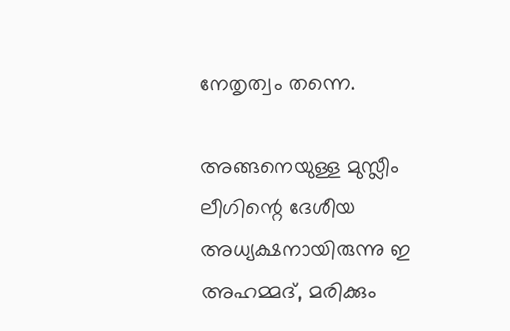നേതൃത്വം തന്നെ.

അങ്ങനെയുള്ള മുസ്ലീം ലീഗിന്റെ ദേശീയ അധ്യക്ഷനായിരുന്നു ഇ അഹമ്മദ്, മരിക്കും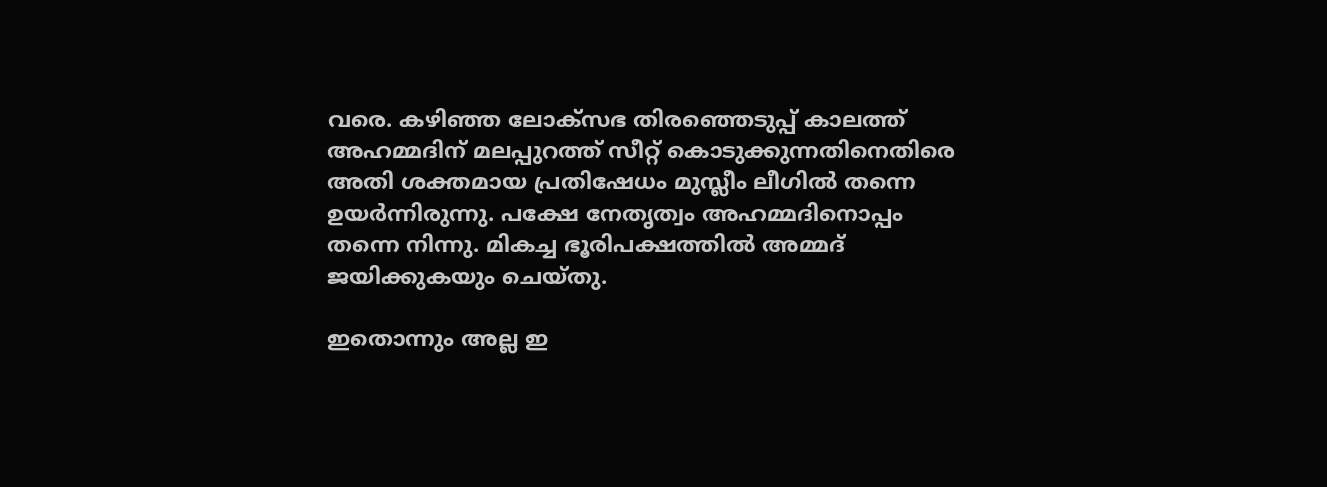വരെ. കഴിഞ്ഞ ലോക്‌സഭ തിരഞ്ഞെടുപ്പ് കാലത്ത് അഹമ്മദിന് മലപ്പുറത്ത് സീറ്റ് കൊടുക്കുന്നതിനെതിരെ അതി ശക്തമായ പ്രതിഷേധം മുസ്ലീം ലീഗില്‍ തന്നെ ഉയര്‍ന്നിരുന്നു. പക്ഷേ നേതൃത്വം അഹമ്മദിനൊപ്പം തന്നെ നിന്നു. മികച്ച ഭൂരിപക്ഷത്തില്‍ അമ്മദ് ജയിക്കുകയും ചെയ്തു.

ഇതൊന്നും അല്ല ഇ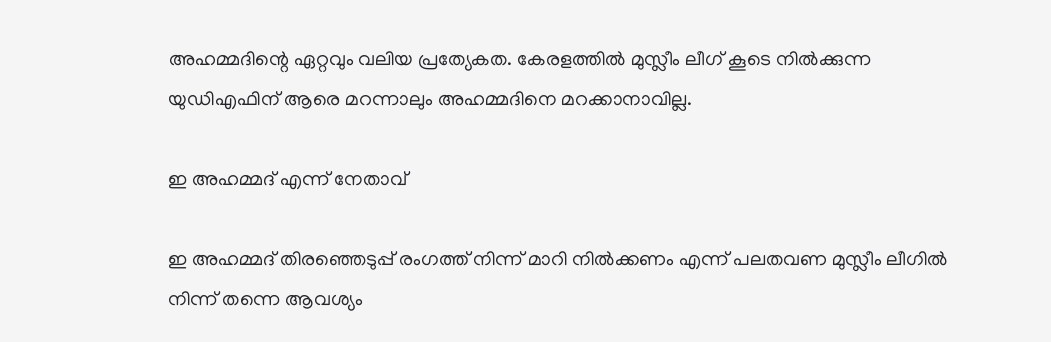അഹമ്മദിന്റെ ഏറ്റവും വലിയ പ്രത്യേകത. കേരളത്തില്‍ മുസ്ലീം ലീഗ് കൂടെ നില്‍ക്കുന്ന യുഡിഎഫിന് ആരെ മറന്നാലും അഹമ്മദിനെ മറക്കാനാവില്ല.

ഇ അഹമ്മദ് എന്ന് നേതാവ്

ഇ അഹമ്മദ് തിരഞ്ഞെടുപ്പ് രംഗത്ത് നിന്ന് മാറി നില്‍ക്കണം എന്ന് പലതവണ മുസ്ലീം ലീഗില്‍ നിന്ന് തന്നെ ആവശ്യം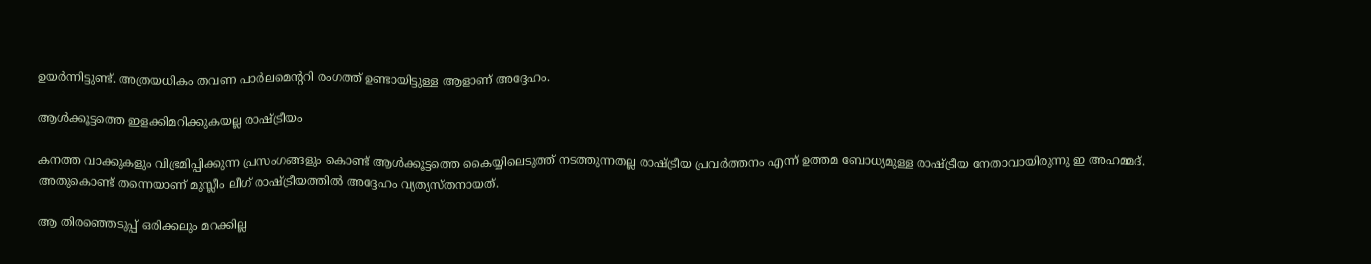ഉയര്‍ന്നിട്ടുണ്ട്. അത്രയധികം തവണ പാര്‍ലമെന്ററി രംഗത്ത് ഉണ്ടായിട്ടുള്ള ആളാണ് അദ്ദേഹം.

ആള്‍ക്കൂട്ടത്തെ ഇളക്കിമറിക്കുകയല്ല രാഷ്ട്രീയം

കനത്ത വാക്കുകളും വിഭ്രമിപ്പിക്കുന്ന പ്രസംഗങ്ങളും കൊണ്ട് ആള്‍ക്കൂട്ടത്തെ കൈയ്യിലെടുത്ത് നടത്തുന്നതല്ല രാഷ്ട്രീയ പ്രവര്‍ത്തനം എന്ന് ഉത്തമ ബോധ്യമുള്ള രാഷ്ട്രീയ നേതാവായിരുന്നു ഇ അഹമ്മദ്. അതുകൊണ്ട് തന്നെയാണ് മുസ്ലീം ലീഗ് രാഷ്ട്രീയത്തില്‍ അദ്ദേഹം വ്യത്യസ്തനായത്.

ആ തിരഞ്ഞെടുപ്പ് ഒരിക്കലും മറക്കില്ല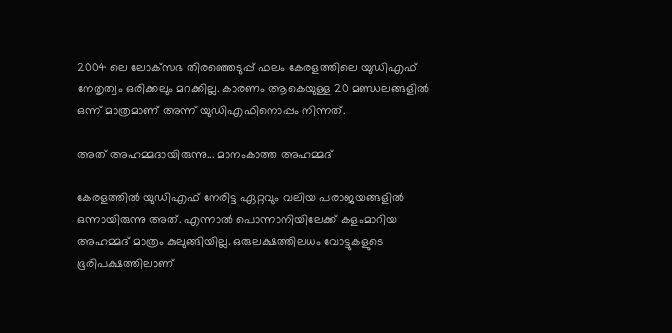2004 ലെ ലോക്‌സഭ തിരഞ്ഞെടുപ്പ് ഫലം കേരളത്തിലെ യുഡിഎഫ് നേതൃത്വം ഒരിക്കലും മറക്കില്ല. കാരണം ആകെയുള്ള 20 മണ്ഡലങ്ങളില്‍ ഒന്ന് മാത്രമാണ് അന്ന് യുഡിഎഫിനൊപ്പം നിന്നത്.

അത് അഹമ്മദായിരുന്നു... മാനംകാത്ത അഹമ്മദ്

കേരളത്തില്‍ യുഡിഎഫ് നേരിട്ട ഏറ്റവും വലിയ പരാജയങ്ങളില്‍ ഒന്നായിരുന്നു അത്. എന്നാല്‍ പൊന്നാനിയിലേക്ക് കളംമാറിയ അഹമ്മദ് മാത്രം കുലുങ്ങിയില്ല. ഒരുലക്ഷത്തിലധം വോട്ടുകളുടെ ഭൂരിപക്ഷത്തിലാണ്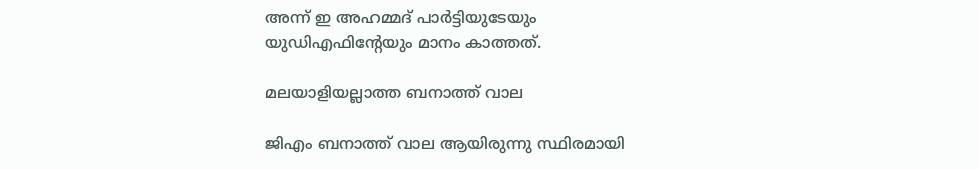അന്ന് ഇ അഹമ്മദ് പാര്‍ട്ടിയുടേയും യുഡിഎഫിന്റേയും മാനം കാത്തത്.

മലയാളിയല്ലാത്ത ബനാത്ത് വാല

ജിഎം ബനാത്ത് വാല ആയിരുന്നു സ്ഥിരമായി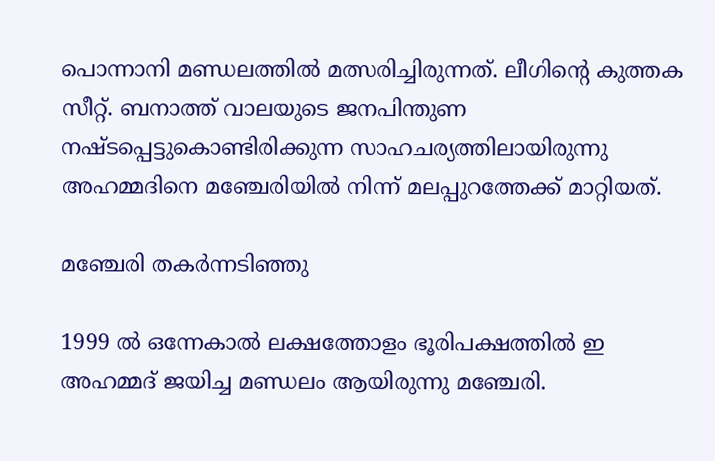പൊന്നാനി മണ്ഡലത്തില്‍ മത്സരിച്ചിരുന്നത്. ലീഗിന്റെ കുത്തക സീറ്റ്. ബനാത്ത് വാലയുടെ ജനപിന്തുണ നഷ്ടപ്പെട്ടുകൊണ്ടിരിക്കുന്ന സാഹചര്യത്തിലായിരുന്നു അഹമ്മദിനെ മഞ്ചേരിയില്‍ നിന്ന് മലപ്പുറത്തേക്ക് മാറ്റിയത്.

മഞ്ചേരി തകര്‍ന്നടിഞ്ഞു

1999 ല്‍ ഒന്നേകാല്‍ ലക്ഷത്തോളം ഭൂരിപക്ഷത്തില്‍ ഇ അഹമ്മദ് ജയിച്ച മണ്ഡലം ആയിരുന്നു മഞ്ചേരി.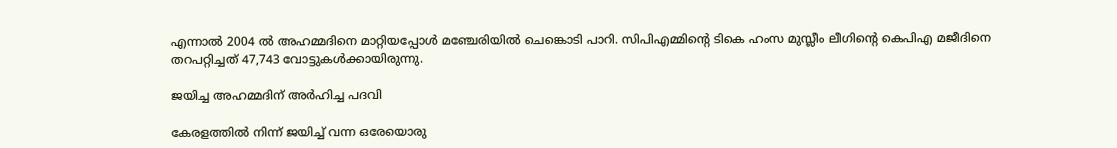എന്നാല്‍ 2004 ല്‍ അഹമ്മദിനെ മാറ്റിയപ്പോള്‍ മഞ്ചേരിയില്‍ ചെങ്കൊടി പാറി. സിപിഎമ്മിന്റെ ടികെ ഹംസ മുസ്ലീം ലീഗിന്റെ കെപിഎ മജീദിനെ തറപറ്റിച്ചത് 47,743 വോട്ടുകള്‍ക്കായിരുന്നു.

ജയിച്ച അഹമ്മദിന് അര്‍ഹിച്ച പദവി

കേരളത്തില്‍ നിന്ന് ജയിച്ച് വന്ന ഒരേയൊരു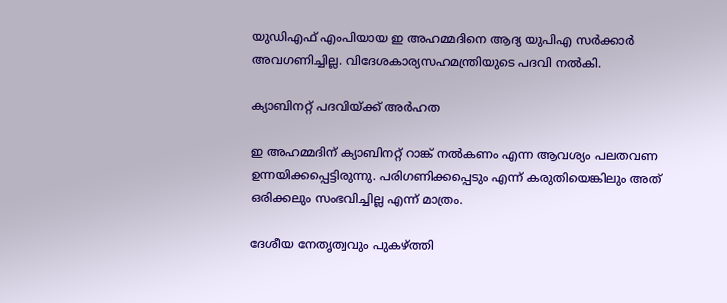യുഡിഎഫ് എംപിയായ ഇ അഹമ്മദിനെ ആദ്യ യുപിഎ സര്‍ക്കാര്‍ അവഗണിച്ചില്ല. വിദേശകാര്യസഹമന്ത്രിയുടെ പദവി നല്‍കി.

ക്യാബിനറ്റ് പദവിയ്ക്ക് അര്‍ഹത

ഇ അഹമ്മദിന് ക്യാബിനറ്റ് റാങ്ക് നല്‍കണം എന്ന ആവശ്യം പലതവണ ഉന്നയിക്കപ്പെട്ടിരുന്നു. പരിഗണിക്കപ്പെടും എന്ന് കരുതിയെങ്കിലും അത് ഒരിക്കലും സംഭവിച്ചില്ല എന്ന് മാത്രം.

ദേശീയ നേതൃത്വവും പുകഴ്ത്തി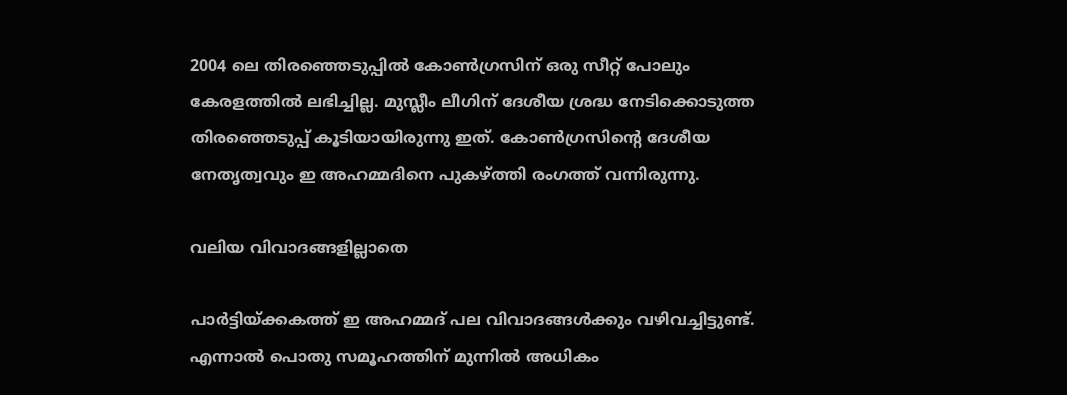2004 ലെ തിരഞ്ഞെടുപ്പില്‍ കോണ്‍ഗ്രസിന് ഒരു സീറ്റ് പോലും കേരളത്തില്‍ ലഭിച്ചില്ല. മുസ്ലീം ലീഗിന് ദേശീയ ശ്രദ്ധ നേടിക്കൊടുത്ത തിരഞ്ഞെടുപ്പ് കൂടിയായിരുന്നു ഇത്. കോണ്‍ഗ്രസിന്റെ ദേശീയ നേതൃത്വവും ഇ അഹമ്മദിനെ പുകഴ്ത്തി രംഗത്ത് വന്നിരുന്നു.

വലിയ വിവാദങ്ങളില്ലാതെ

പാര്‍ട്ടിയ്ക്കകത്ത് ഇ അഹമ്മദ് പല വിവാദങ്ങള്‍ക്കും വഴിവച്ചിട്ടുണ്ട്. എന്നാല്‍ പൊതു സമൂഹത്തിന് മുന്നില്‍ അധികം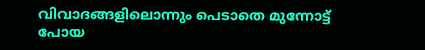വിവാദങ്ങളിലൊന്നും പെടാതെ മുന്നോട്ട് പോയ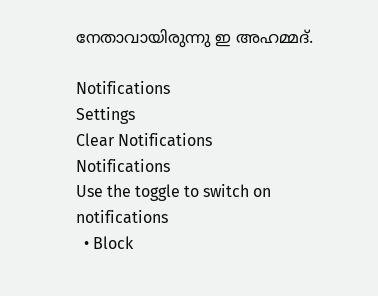നേതാവായിരുന്നു ഇ അഹമ്മദ്.

Notifications
Settings
Clear Notifications
Notifications
Use the toggle to switch on notifications
  • Block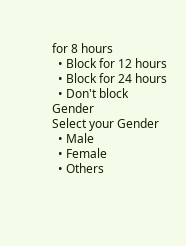for 8 hours
  • Block for 12 hours
  • Block for 24 hours
  • Don't block
Gender
Select your Gender
  • Male
  • Female
  • Others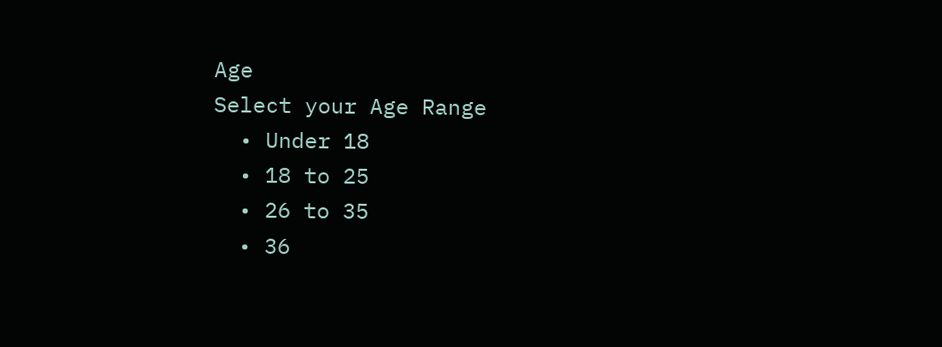Age
Select your Age Range
  • Under 18
  • 18 to 25
  • 26 to 35
  • 36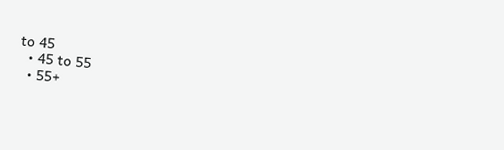to 45
  • 45 to 55
  • 55+